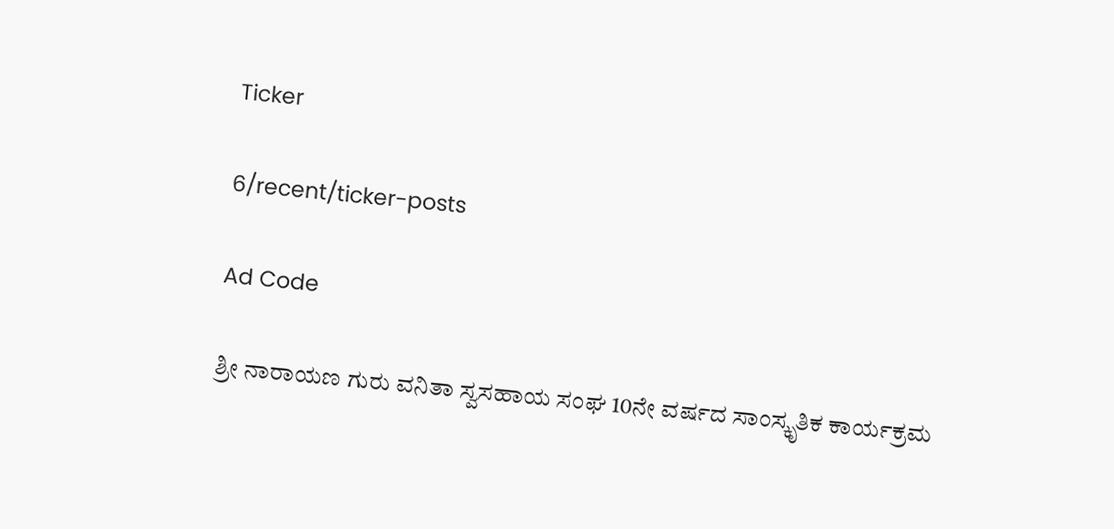Ticker

6/recent/ticker-posts

Ad Code

ಶ್ರೀ ನಾರಾಯಣ ಗುರು ವನಿತಾ ಸ್ವಸಹಾಯ ಸಂಘ 10ನೇ ವರ್ಷದ ಸಾಂಸ್ಕೃತಿಕ ಕಾರ್ಯಕ್ರಮ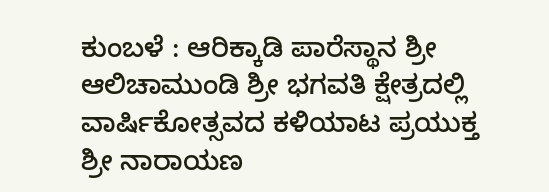ಕುಂಬಳೆ : ಆರಿಕ್ಕಾಡಿ ಪಾರೆಸ್ಥಾನ ಶ್ರೀ ಆಲಿಚಾಮುಂಡಿ ಶ್ರೀ ಭಗವತಿ ಕ್ಷೇತ್ರದಲ್ಲಿ ವಾರ್ಷಿಕೋತ್ಸವದ ಕಳಿಯಾಟ ಪ್ರಯುಕ್ತ ಶ್ರೀ ನಾರಾಯಣ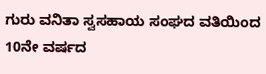ಗುರು ವನಿತಾ ಸ್ವಸಹಾಯ ಸಂಘದ ವತಿಯಿಂದ 10ನೇ ವರ್ಷದ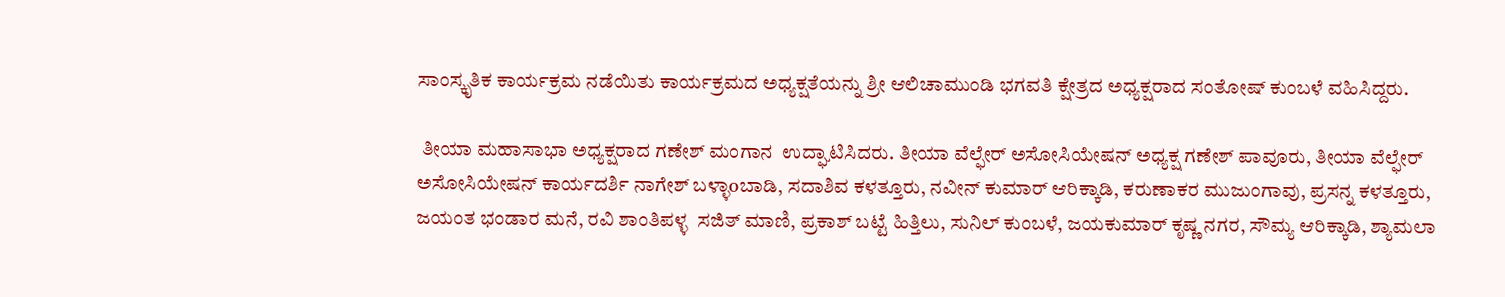ಸಾಂಸ್ಕೃತಿಕ ಕಾರ್ಯಕ್ರಮ ನಡೆಯಿತು ಕಾರ್ಯಕ್ರಮದ ಅಧ್ಯಕ್ಷತೆಯನ್ನು ಶ್ರೀ ಆಲಿಚಾಮುಂಡಿ ಭಗವತಿ ಕ್ಷೇತ್ರದ ಅಧ್ಯಕ್ಷರಾದ ಸಂತೋಷ್ ಕುಂಬಳೆ ವಹಿಸಿದ್ದರು.

 ತೀಯಾ ಮಹಾಸಾಭಾ ಅಧ್ಯಕ್ಷರಾದ ಗಣೇಶ್ ಮಂಗಾನ  ಉದ್ಘಾಟಿಸಿದರು. ತೀಯಾ ವೆಲ್ಫೇರ್ ಅಸೋಸಿಯೇಷನ್ ಅಧ್ಯಕ್ಷ ಗಣೇಶ್ ಪಾವೂರು, ತೀಯಾ ವೆಲ್ಫೇರ್ ಅಸೋಸಿಯೇಷನ್ ಕಾರ್ಯದರ್ಶಿ ನಾಗೇಶ್ ಬಳ್ಳಾoಬಾಡಿ, ಸದಾಶಿವ ಕಳತ್ತೂರು, ನವೀನ್ ಕುಮಾರ್ ಆರಿಕ್ಕಾಡಿ, ಕರುಣಾಕರ ಮುಜುಂಗಾವು, ಪ್ರಸನ್ನ ಕಳತ್ತೂರು, ಜಯಂತ ಭಂಡಾರ ಮನೆ, ರವಿ ಶಾಂತಿಪಳ್ಳ  ಸಜಿತ್ ಮಾಣಿ, ಪ್ರಕಾಶ್ ಬಟ್ಟೆ ಹಿತ್ತಿಲು, ಸುನಿಲ್ ಕುಂಬಳೆ, ಜಯಕುಮಾರ್ ಕೃಷ್ಣ ನಗರ, ಸೌಮ್ಯ ಆರಿಕ್ಕಾಡಿ, ಶ್ಯಾಮಲಾ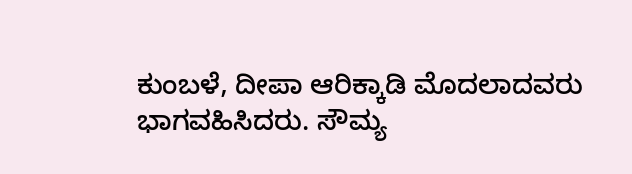ಕುಂಬಳೆ, ದೀಪಾ ಆರಿಕ್ಕಾಡಿ ಮೊದಲಾದವರು ಭಾಗವಹಿಸಿದರು. ಸೌಮ್ಯ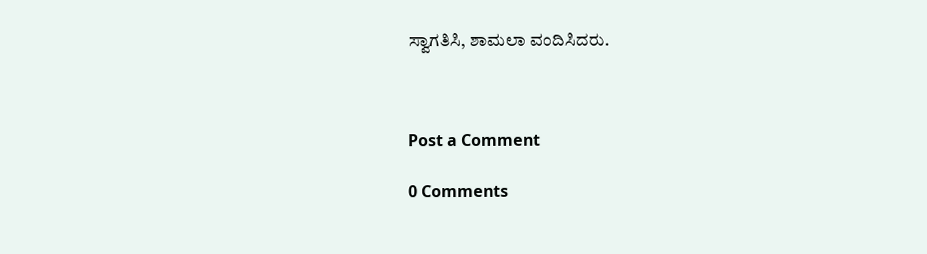ಸ್ವಾಗತಿಸಿ, ಶಾಮಲಾ ವಂದಿಸಿದರು.



Post a Comment

0 Comments